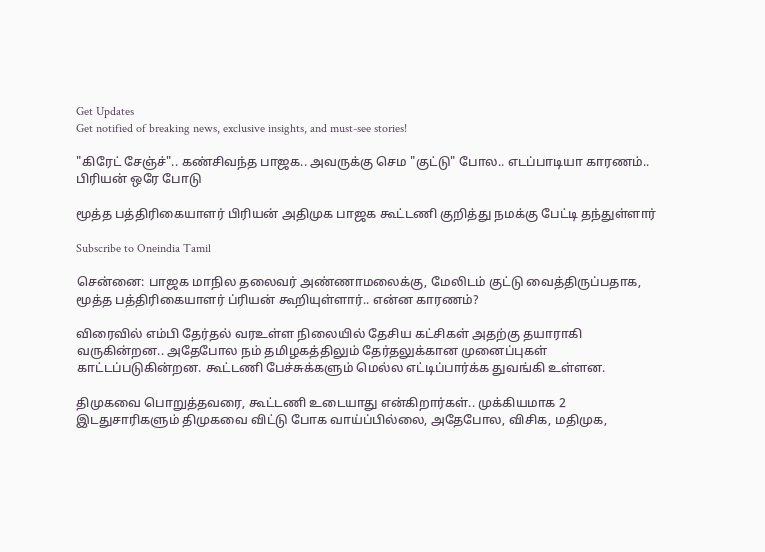Get Updates
Get notified of breaking news, exclusive insights, and must-see stories!

"கிரேட் சேஞ்ச்".. கண்சிவந்த பாஜக.. அவருக்கு செம "குட்டு" போல.. எடப்பாடியா காரணம்.. பிரியன் ஒரே போடு

மூத்த பத்திரிகையாளர் பிரியன் அதிமுக பாஜக கூட்டணி குறித்து நமக்கு பேட்டி தந்துள்ளார்

Subscribe to Oneindia Tamil

சென்னை: பாஜக மாநில தலைவர் அண்ணாமலைக்கு, மேலிடம் குட்டு வைத்திருப்பதாக, மூத்த பத்திரிகையாளர் ப்ரியன் கூறியுள்ளார்.. என்ன காரணம்?

விரைவில் எம்பி தேர்தல் வரஉள்ள நிலையில் தேசிய கட்சிகள் அதற்கு தயாராகி வருகின்றன.. அதேபோல நம் தமிழகத்திலும் தேர்தலுக்கான முனைப்புகள் காட்டப்படுகின்றன. கூட்டணி பேச்சுக்களும் மெல்ல எட்டிப்பார்க்க துவங்கி உள்ளன.

திமுகவை பொறுத்தவரை, கூட்டணி உடையாது என்கிறார்கள்.. முக்கியமாக 2 இடதுசாரிகளும் திமுகவை விட்டு போக வாய்ப்பில்லை, அதேபோல, விசிக, மதிமுக,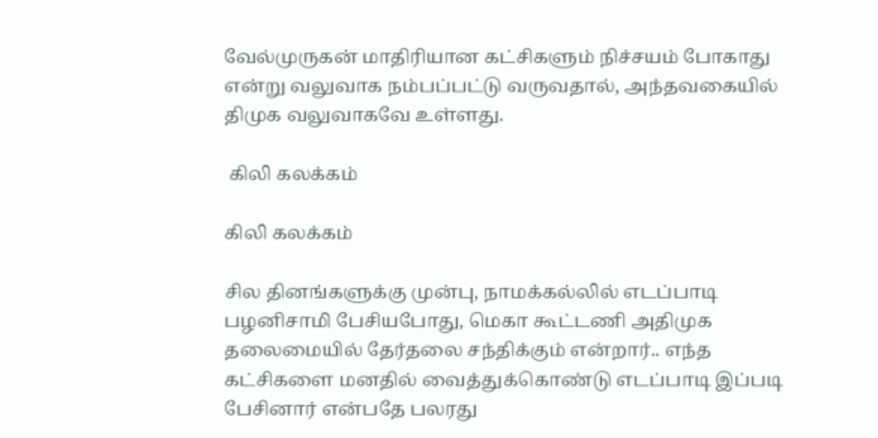வேல்முருகன் மாதிரியான கட்சிகளும் நிச்சயம் போகாது என்று வலுவாக நம்பப்பட்டு வருவதால், அந்தவகையில் திமுக வலுவாகவே உள்ளது.

 கிலி கலக்கம்

கிலி கலக்கம்

சில தினங்களுக்கு முன்பு, நாமக்கல்லில் எடப்பாடி பழனிசாமி பேசியபோது, மெகா கூட்டணி அதிமுக தலைமையில் தேர்தலை சந்திக்கும் என்றார்.. எந்த கட்சிகளை மனதில் வைத்துக்கொண்டு எடப்பாடி இப்படி பேசினார் என்பதே பலரது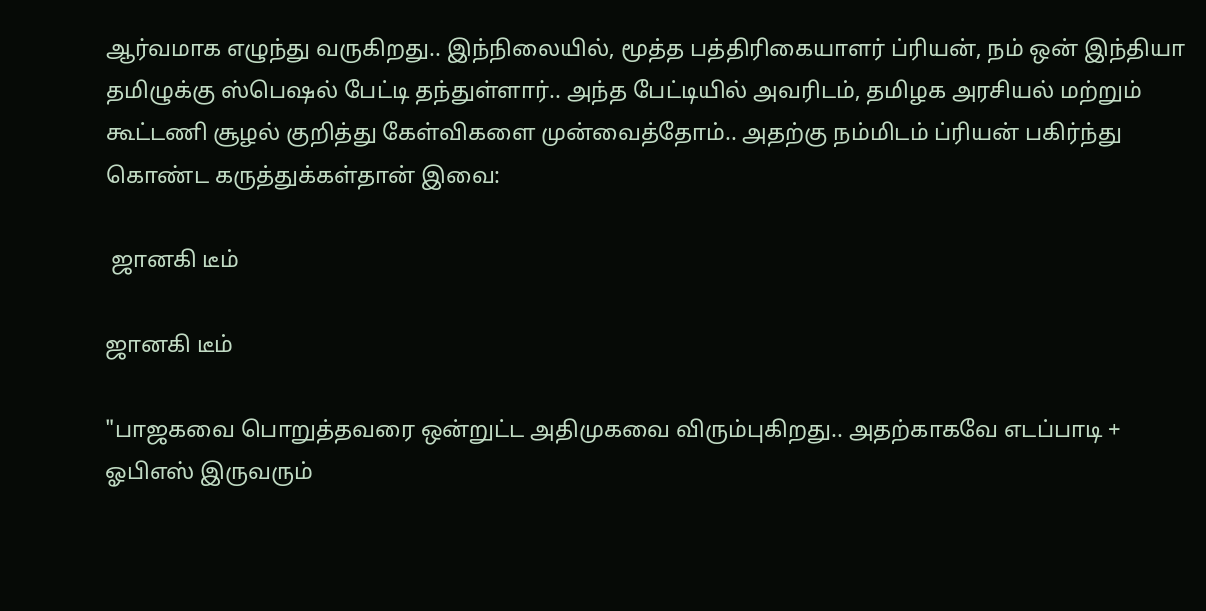ஆர்வமாக எழுந்து வருகிறது.. இந்நிலையில், மூத்த பத்திரிகையாளர் ப்ரியன், நம் ஒன் இந்தியா தமிழுக்கு ஸ்பெஷல் பேட்டி தந்துள்ளார்.. அந்த பேட்டியில் அவரிடம், தமிழக அரசியல் மற்றும் கூட்டணி சூழல் குறித்து கேள்விகளை முன்வைத்தோம்.. அதற்கு நம்மிடம் ப்ரியன் பகிர்ந்து கொண்ட கருத்துக்கள்தான் இவை:

 ஜானகி டீம்

ஜானகி டீம்

"பாஜகவை பொறுத்தவரை ஒன்றுட்ட அதிமுகவை விரும்புகிறது.. அதற்காகவே எடப்பாடி + ஓபிஎஸ் இருவரும்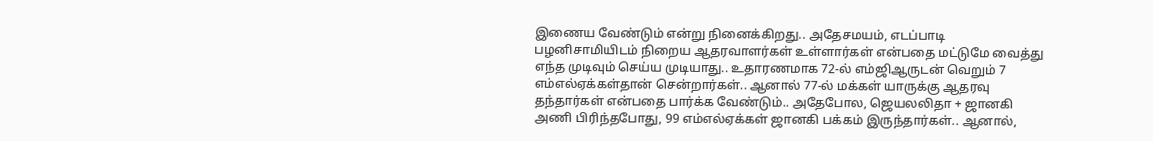இணைய வேண்டும் என்று நினைக்கிறது.. அதேசமயம், எடப்பாடி பழனிசாமியிடம் நிறைய ஆதரவாளர்கள் உள்ளார்கள் என்பதை மட்டுமே வைத்து எந்த முடிவும் செய்ய முடியாது.. உதாரணமாக 72-ல் எம்ஜிஆருடன் வெறும் 7 எம்எல்ஏக்கள்தான் சென்றார்கள்.. ஆனால் 77-ல் மக்கள் யாருக்கு ஆதரவு தந்தார்கள் என்பதை பார்க்க வேண்டும்.. அதேபோல, ஜெயலலிதா + ஜானகி அணி பிரிந்தபோது, 99 எம்எல்ஏக்கள் ஜானகி பக்கம் இருந்தார்கள்.. ஆனால்,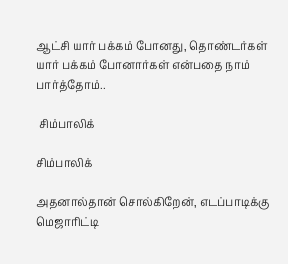ஆட்சி யார் பக்கம் போனது, தொண்டர்கள் யார் பக்கம் போனார்கள் என்பதை நாம் பார்த்தோம்..

 சிம்பாலிக்

சிம்பாலிக்

அதனால்தான் சொல்கிறேன், எடப்பாடிக்கு மெஜாரிட்டி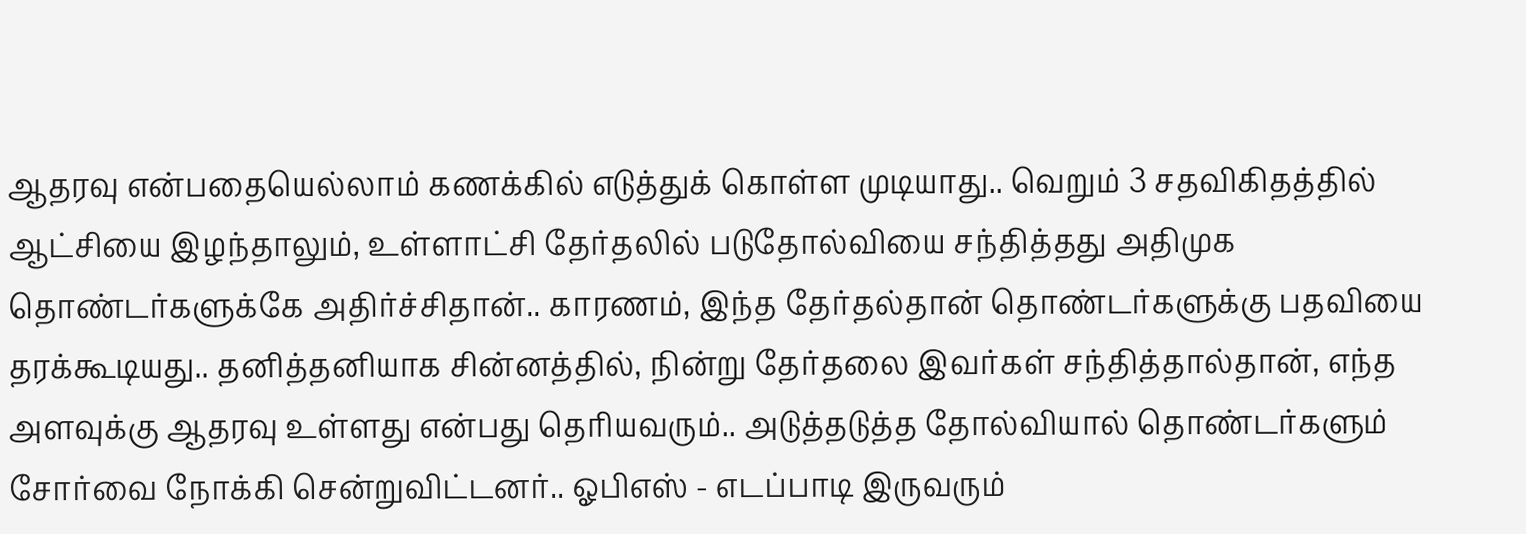ஆதரவு என்பதையெல்லாம் கணக்கில் எடுத்துக் கொள்ள முடியாது.. வெறும் 3 சதவிகிதத்தில் ஆட்சியை இழந்தாலும், உள்ளாட்சி தேர்தலில் படுதோல்வியை சந்தித்தது அதிமுக தொண்டர்களுக்கே அதிர்ச்சிதான்.. காரணம், இந்த தேர்தல்தான் தொண்டர்களுக்கு பதவியை தரக்கூடியது.. தனித்தனியாக சின்னத்தில், நின்று தேர்தலை இவர்கள் சந்தித்தால்தான், எந்த அளவுக்கு ஆதரவு உள்ளது என்பது தெரியவரும்.. அடுத்தடுத்த தோல்வியால் தொண்டர்களும் சோர்வை நோக்கி சென்றுவிட்டனர்.. ஓபிஎஸ் - எடப்பாடி இருவரும்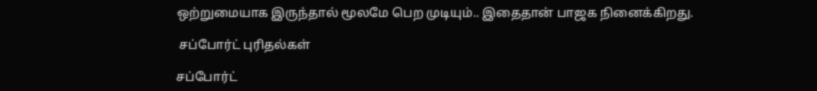ஒற்றுமையாக இருந்தால் மூலமே பெற முடியும்.. இதைதான் பாஜக நினைக்கிறது.

 சப்போர்ட் புரிதல்கள்

சப்போர்ட்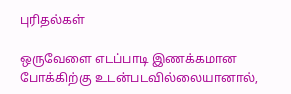புரிதல்கள்

ஒருவேளை எடப்பாடி இணக்கமான போக்கிற்கு உடன்படவில்லையானால்,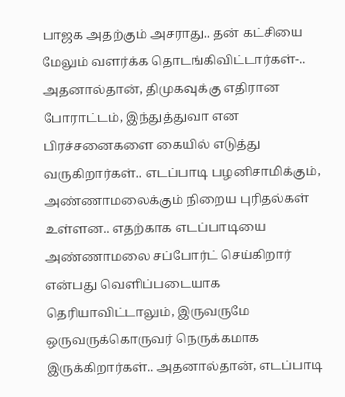பாஜக அதற்கும் அசராது.. தன் கட்சியை மேலும் வளர்க்க தொடங்கிவிட்டார்கள்-.. அதனால்தான், திமுகவுக்கு எதிரான போராட்டம், இந்துத்துவா என பிரச்சனைகளை கையில் எடுத்து வருகிறார்கள்.. எடப்பாடி பழனிசாமிக்கும், அண்ணாமலைக்கும் நிறைய புரிதல்கள் உள்ளன.. எதற்காக எடப்பாடியை அண்ணாமலை சப்போர்ட் செய்கிறார் என்பது வெளிப்படையாக தெரியாவிட்டாலும், இருவருமே ஒருவருக்கொருவர் நெருக்கமாக இருக்கிறார்கள்.. அதனால்தான், எடப்பாடி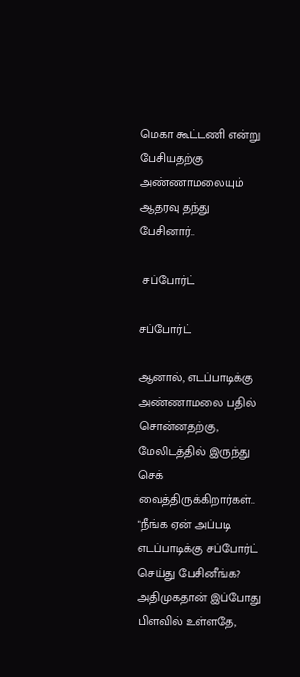மெகா கூட்டணி என்று பேசியதற்கு அண்ணாமலையும் ஆதரவு தந்து பேசினார்..

 சப்போர்ட்

சப்போர்ட்

ஆனால், எடப்பாடிக்கு அண்ணாமலை பதில் சொன்னதற்கு, மேலிடத்தில் இருந்து செக் வைத்திருக்கிறார்கள்.. "நீங்க ஏன் அப்படி எடப்பாடிக்கு சப்போர்ட் செய்து பேசினீங்க? அதிமுகதான் இப்போது பிளவில் உள்ளதே,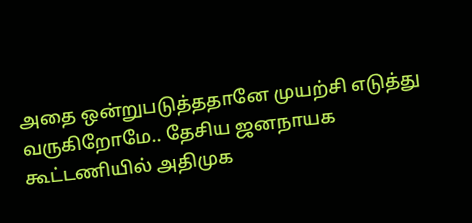அதை ஒன்றுபடுத்ததானே முயற்சி எடுத்து வருகிறோமே.. தேசிய ஜனநாயக கூட்டணியில் அதிமுக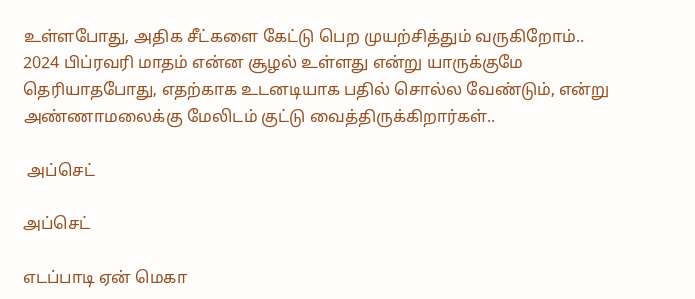உள்ளபோது, அதிக சீட்களை கேட்டு பெற முயற்சித்தும் வருகிறோம்.. 2024 பிப்ரவரி மாதம் என்ன சூழல் உள்ளது என்று யாருக்குமே தெரியாதபோது, எதற்காக உடனடியாக பதில் சொல்ல வேண்டும், என்று அண்ணாமலைக்கு மேலிடம் குட்டு வைத்திருக்கிறார்கள்..

 அப்செட்

அப்செட்

எடப்பாடி ஏன் மெகா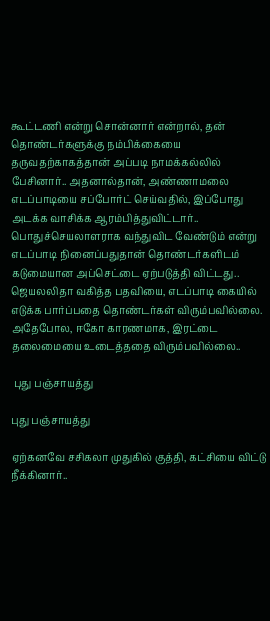கூட்டணி என்று சொன்னார் என்றால், தன் தொண்டர்களுக்கு நம்பிக்கையை தருவதற்காகத்தான் அப்படி நாமக்கல்லில் பேசினார்.. அதனால்தான், அண்ணாமலை எடப்பாடியை சப்போர்ட் செய்வதில், இப்போது அடக்க வாசிக்க ஆரம்பித்துவிட்டார்.. பொதுச்செயலாளராக வந்துவிட வேண்டும் என்று எடப்பாடி நினைப்பதுதான் தொண்டர்களிடம் கடுமையான அப்செட்டை ஏற்படுத்தி விட்டது.. ஜெயலலிதா வகித்த பதவியை, எடப்பாடி கையில் எடுக்க பார்ப்பதை தொண்டர்கள் விரும்பவில்லை. அதேபோல, ஈகோ காரணமாக, இரட்டை தலைமையை உடைத்ததை விரும்பவில்லை..

 புது பஞ்சாயத்து

புது பஞ்சாயத்து

ஏற்கனவே சசிகலா முதுகில் குத்தி, கட்சியை விட்டு நீக்கினார்..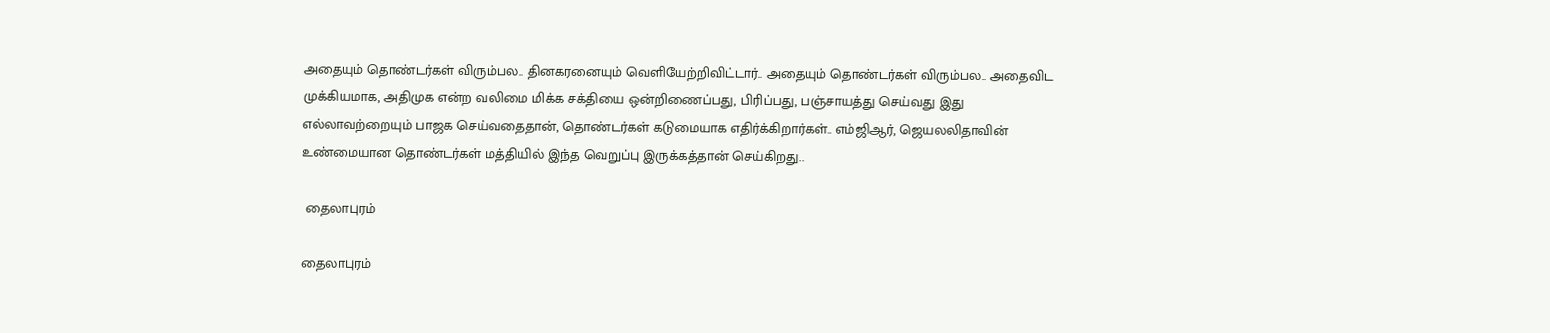அதையும் தொண்டர்கள் விரும்பல.. தினகரனையும் வெளியேற்றிவிட்டார்.. அதையும் தொண்டர்கள் விரும்பல.. அதைவிட முக்கியமாக, அதிமுக என்ற வலிமை மிக்க சக்தியை ஒன்றிணைப்பது, பிரிப்பது, பஞ்சாயத்து செய்வது இது எல்லாவற்றையும் பாஜக செய்வதைதான், தொண்டர்கள் கடுமையாக எதிர்க்கிறார்கள்.. எம்ஜிஆர், ஜெயலலிதாவின் உண்மையான தொண்டர்கள் மத்தியில் இந்த வெறுப்பு இருக்கத்தான் செய்கிறது..

 தைலாபுரம்

தைலாபுரம்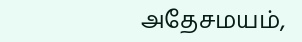அதேசமயம்,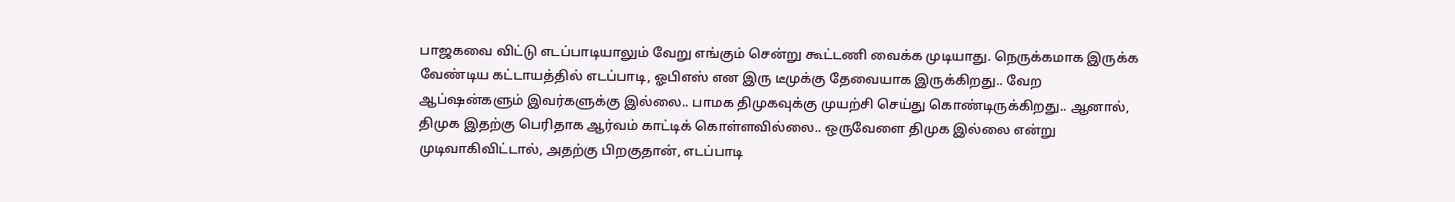பாஜகவை விட்டு எடப்பாடியாலும் வேறு எங்கும் சென்று கூட்டணி வைக்க முடியாது. நெருக்கமாக இருக்க வேண்டிய கட்டாயத்தில் எடப்பாடி, ஓபிஎஸ் என இரு டீமுக்கு தேவையாக இருக்கிறது.. வேற ஆப்ஷன்களும் இவர்களுக்கு இல்லை.. பாமக திமுகவுக்கு முயற்சி செய்து கொண்டிருக்கிறது.. ஆனால், திமுக இதற்கு பெரிதாக ஆர்வம் காட்டிக் கொள்ளவில்லை.. ஒருவேளை திமுக இல்லை என்று முடிவாகிவிட்டால், அதற்கு பிறகுதான், எடப்பாடி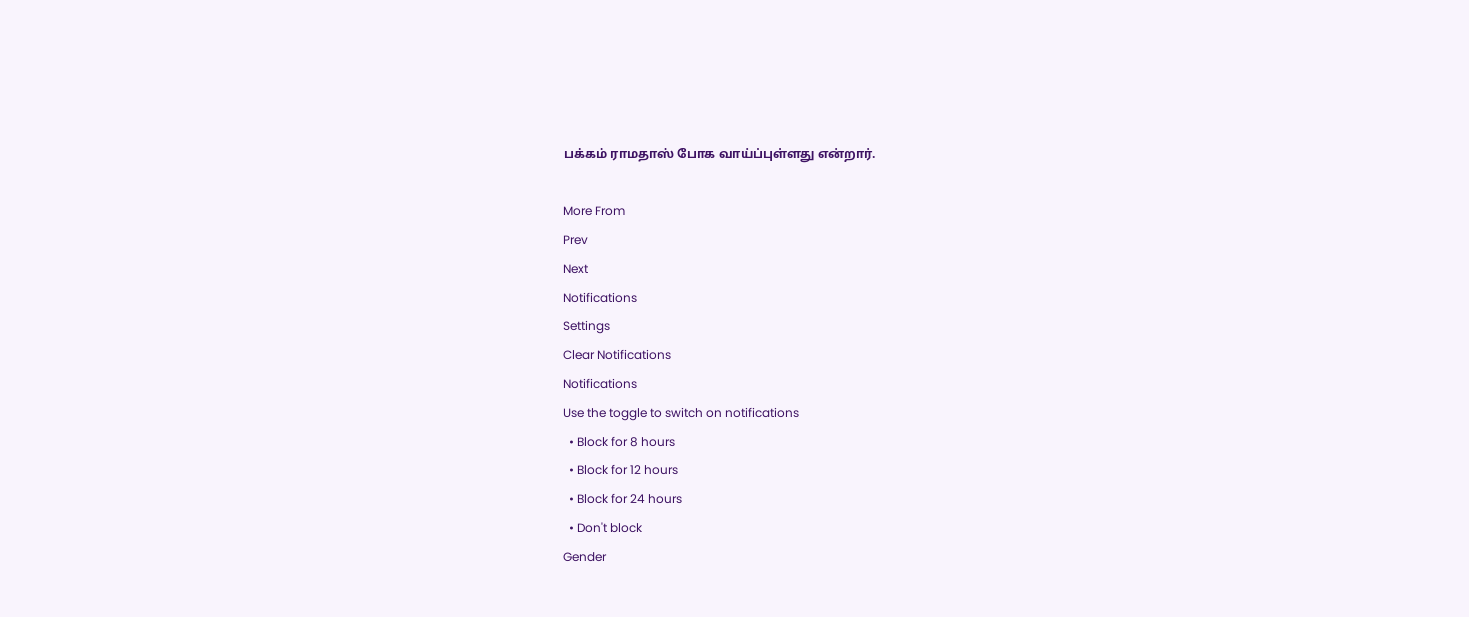பக்கம் ராமதாஸ் போக வாய்ப்புள்ளது என்றார்.

More From
Prev
Next
Notifications
Settings
Clear Notifications
Notifications
Use the toggle to switch on notifications
  • Block for 8 hours
  • Block for 12 hours
  • Block for 24 hours
  • Don't block
Gender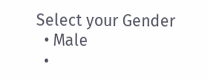Select your Gender
  • Male
  •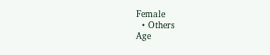Female
  • Others
Age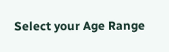Select your Age Range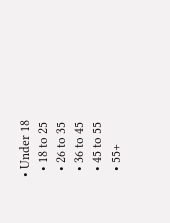• Under 18
  • 18 to 25
  • 26 to 35
  • 36 to 45
  • 45 to 55
  • 55+